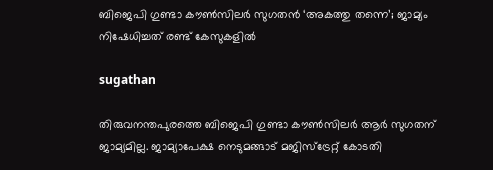ബിജെപി ഗുണ്ടാ കൗൺസിലർ സുഗതൻ ‘അകത്തു തന്നെ’; ജാമ്യം നിഷേധിച്ചത് രണ്ട് കേസുകളിൽ

sugathan

തിരുവനന്തപുരത്തെ ബിജെപി ഗുണ്ടാ കൗൺസിലർ ആർ സുഗതന് ജാമ്യമില്ല. ജാമ്യാപേക്ഷ നെടുമങ്ങാട് മജിസ്ട്രേറ്റ് കോടതി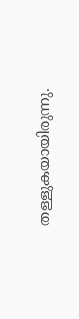തള്ളുകയായിരുന്നു.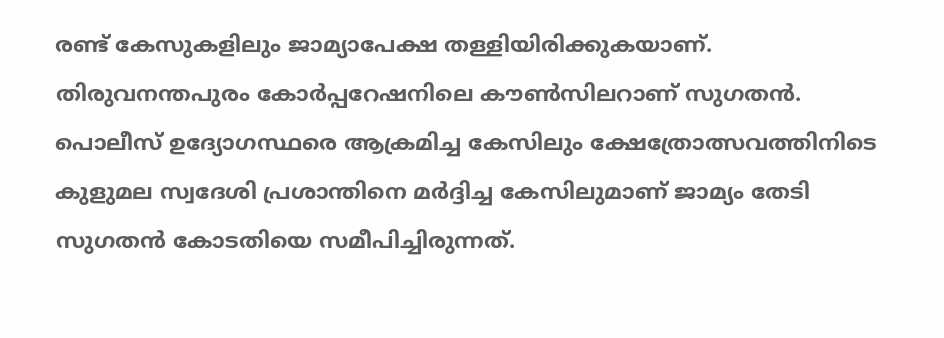രണ്ട് കേസുകളിലും ജാമ്യാപേക്ഷ തള്ളിയിരിക്കുകയാണ്. തിരുവനന്തപുരം കോർപ്പറേഷനിലെ കൗൺസിലറാണ് സുഗതൻ. പൊലീസ് ഉദ്യോഗസ്ഥരെ ആക്രമിച്ച കേസിലും ക്ഷേത്രോത്സവത്തിനിടെ കുളുമല സ്വദേശി പ്രശാന്തിനെ മർദ്ദിച്ച കേസിലുമാണ് ജാമ്യം തേടി സുഗതൻ കോടതിയെ സമീപിച്ചിരുന്നത്.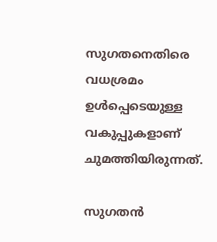സുഗതനെതിരെ വധശ്രമം ഉൾപ്പെടെയുള്ള വകുപ്പുകളാണ് ചുമത്തിയിരുന്നത്.

സുഗതൻ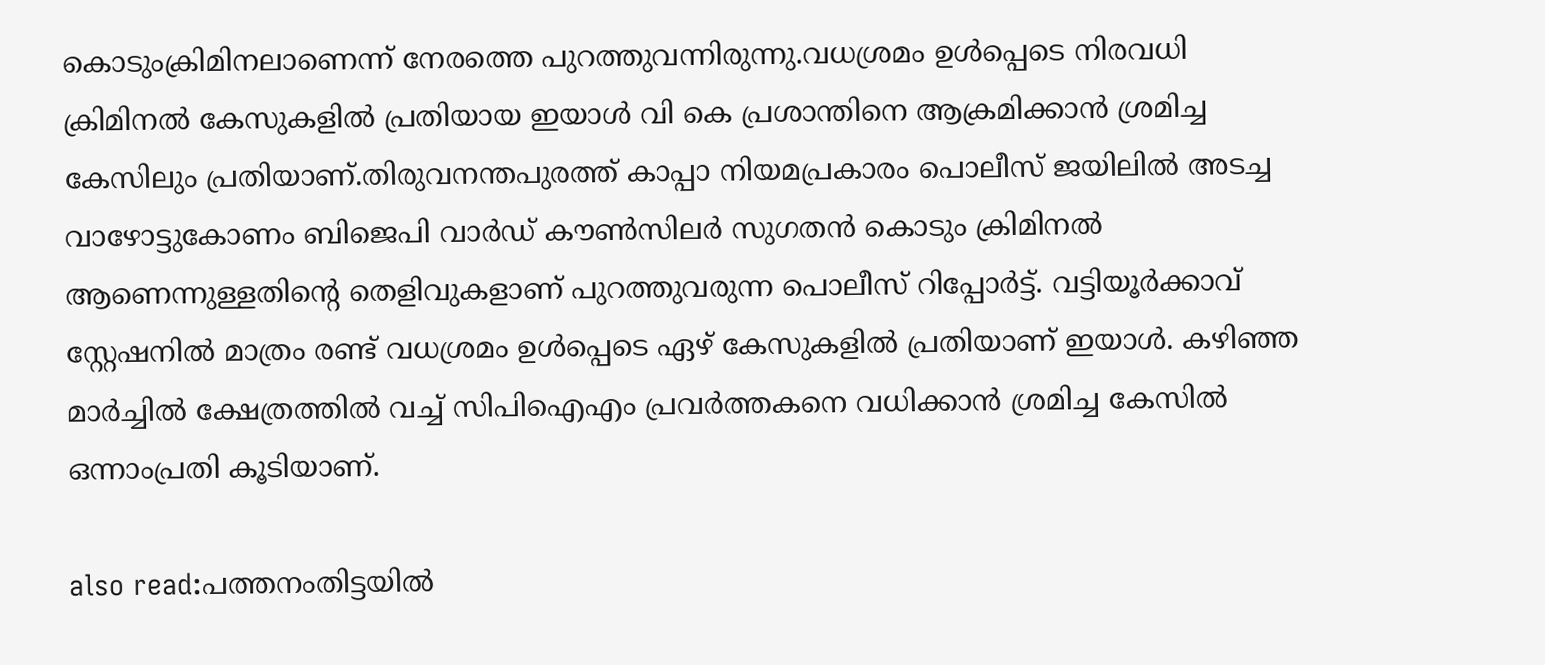കൊടുംക്രിമിനലാണെന്ന് നേരത്തെ പുറത്തുവന്നിരുന്നു.വധശ്രമം ഉൾപ്പെടെ നിരവധി ക്രിമിനൽ കേസുകളിൽ പ്രതിയായ ഇയാൾ വി കെ പ്രശാന്തിനെ ആക്രമിക്കാൻ ശ്രമിച്ച കേസിലും പ്രതിയാണ്.തിരുവനന്തപുരത്ത് കാപ്പാ നിയമപ്രകാരം പൊലീസ് ജയിലിൽ അടച്ച വാഴോട്ടുകോണം ബിജെപി വാർഡ് കൗൺസിലർ സുഗതൻ കൊടും ക്രിമിനൽ ആണെന്നുള്ളതിന്റെ തെളിവുകളാണ് പുറത്തുവരുന്ന പൊലീസ് റിപ്പോർട്ട്. വട്ടിയൂർക്കാവ് സ്റ്റേഷനിൽ മാത്രം രണ്ട് വധശ്രമം ഉൾപ്പെടെ ഏഴ് കേസുകളിൽ പ്രതിയാണ് ഇയാൾ. കഴിഞ്ഞ മാർച്ചിൽ ക്ഷേത്രത്തിൽ വച്ച് സിപിഐഎം പ്രവർത്തകനെ വധിക്കാൻ ശ്രമിച്ച കേസിൽ ഒന്നാംപ്രതി കൂടിയാണ്.

also read:പത്തനംതിട്ടയിൽ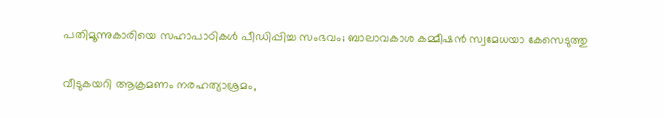പതിമൂന്നുകാരിയെ സഹാപാഠികൾ പീഡിപ്പിച്ച സംഭവം; ബാലാവകാശ കമ്മീഷൻ സ്വമേധയാ കേസെടുത്തു

വീടുകയറി ആക്രമണം നരഹത്യാശ്രമം,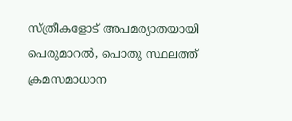സ്ത്രീകളോട് അപമര്യാതയായി പെരുമാറൽ, പൊതു സ്ഥലത്ത് ക്രമസമാധാന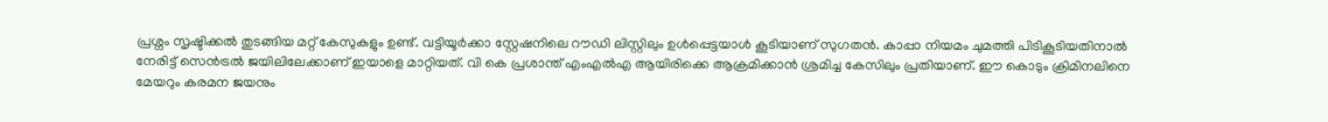പ്രശ്നം സൃഷ്ടിക്കൽ തുടങ്ങിയ മറ്റ് കേസുകളും ഉണ്ട്. വട്ടിയൂർക്കാ സ്റ്റേഷനിലെ റൗഡി ലിസ്റ്റിലും ഉൾപ്പെട്ടയാൾ കൂടിയാണ് സുഗതൻ. കാപ്പാ നിയമം ചുമത്തി പിടികൂടിയതിനാൽ നേരിട്ട് സെൻട്രൽ ജയിലിലേക്കാണ് ഇയാളെ മാറ്റിയത്. വി കെ പ്രശാന്ത് എംഎൽഎ ആയിരിക്കെ ആക്രമിക്കാൻ ശ്രമിച്ച കേസിലും പ്രതിയാണ്. ഈ കൊടും ക്രിമിനലിനെ മേയറും കരമന ജയനും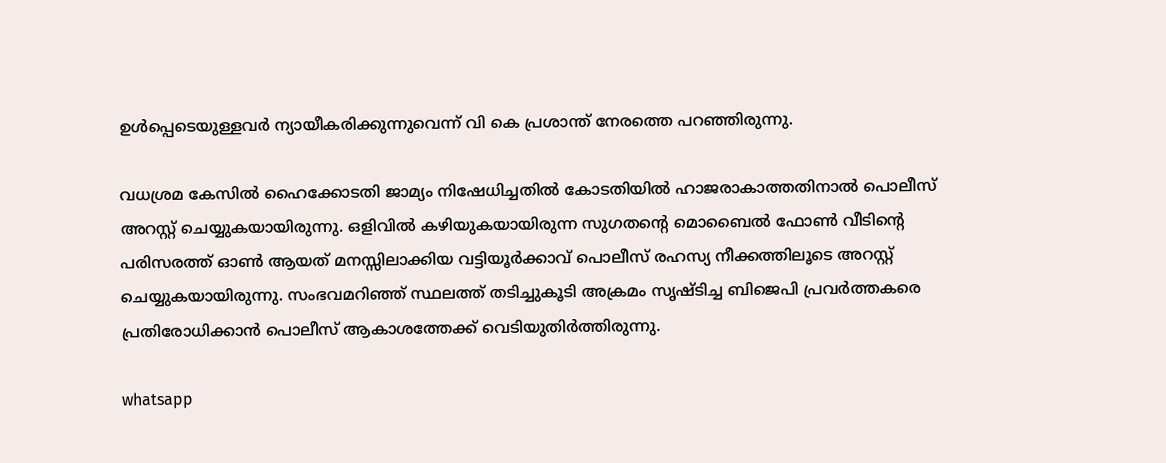ഉൾപ്പെടെയുള്ളവർ ന്യായീകരിക്കുന്നുവെന്ന് വി കെ പ്രശാന്ത് നേരത്തെ പറഞ്ഞിരുന്നു.

വധശ്രമ കേസിൽ ഹൈക്കോടതി ജാമ്യം നിഷേധിച്ചതിൽ കോടതിയിൽ ഹാജരാകാത്തതിനാൽ പൊലീസ് അറസ്റ്റ് ചെയ്യുകയായിരുന്നു. ഒളിവിൽ കഴിയുകയായിരുന്ന സുഗതൻ്റെ മൊബൈൽ ഫോൺ വീടിൻ്റെ പരിസരത്ത് ഓൺ ആയത് മനസ്സിലാക്കിയ വട്ടിയൂർക്കാവ് പൊലീസ് രഹസ്യ നീക്കത്തിലൂടെ അറസ്റ്റ് ചെയ്യുകയായിരുന്നു. സംഭവമറിഞ്ഞ് സ്ഥലത്ത് തടിച്ചുകൂടി അക്രമം സൃഷ്ടിച്ച ബിജെപി പ്രവർത്തകരെ പ്രതിരോധിക്കാൻ പൊലീസ് ആകാശത്തേക്ക് വെടിയുതിർത്തിരുന്നു.

whatsapp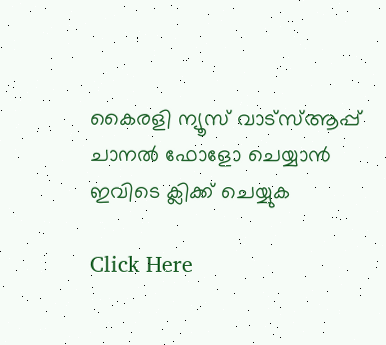കൈരളി ന്യൂസ് വാട്‌സ്ആപ്പ് ചാനല്‍ ഫോളോ ചെയ്യാന്‍ ഇവിടെ ക്ലിക്ക് ചെയ്യുക

Click Here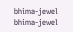bhima-jewel
bhima-jewel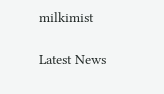milkimist

Latest News